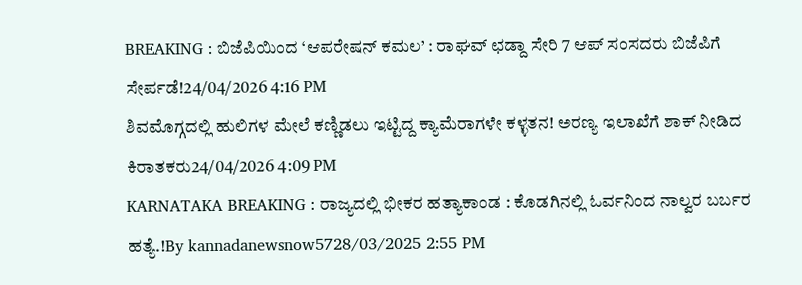BREAKING : ಬಿಜೆಪಿಯಿಂದ ‘ಆಪರೇಷನ್ ಕಮಲ’ : ರಾಘವ್ ಛಡ್ದಾ ಸೇರಿ 7 ಆಪ್ ಸಂಸದರು ಬಿಜೆಪಿಗೆ ಸೇರ್ಪಡೆ!24/04/2026 4:16 PM
ಶಿವಮೊಗ್ಗದಲ್ಲಿ ಹುಲಿಗಳ ಮೇಲೆ ಕಣ್ಣಿಡಲು ಇಟ್ಟಿದ್ದ ಕ್ಯಾಮೆರಾಗಳೇ ಕಳ್ಳತನ! ಅರಣ್ಯ ಇಲಾಖೆಗೆ ಶಾಕ್ ನೀಡಿದ ಕಿರಾತಕರು24/04/2026 4:09 PM
KARNATAKA BREAKING : ರಾಜ್ಯದಲ್ಲಿ ಭೀಕರ ಹತ್ಯಾಕಾಂಡ : ಕೊಡಗಿನಲ್ಲಿ ಓರ್ವನಿಂದ ನಾಲ್ವರ ಬರ್ಬರ ಹತ್ಯೆ.!By kannadanewsnow5728/03/2025 2:55 PM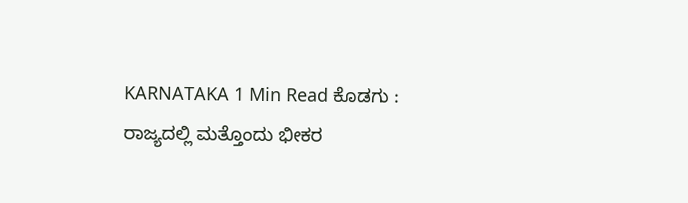KARNATAKA 1 Min Read ಕೊಡಗು : ರಾಜ್ಯದಲ್ಲಿ ಮತ್ತೊಂದು ಭೀಕರ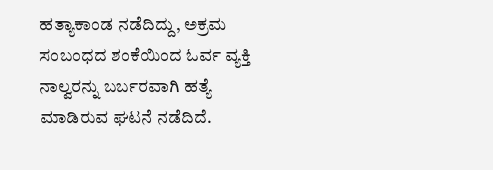ಹತ್ಯಾಕಾಂಡ ನಡೆದಿದ್ದು, ಅಕ್ರಮ ಸಂಬಂಧದ ಶಂಕೆಯಿಂದ ಓರ್ವ ವ್ಯಕ್ತಿ ನಾಲ್ವರನ್ನು ಬರ್ಬರವಾಗಿ ಹತ್ಯೆ ಮಾಡಿರುವ ಘಟನೆ ನಡೆದಿದೆ.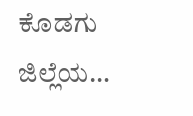ಕೊಡಗು ಜಿಲ್ಲೆಯ…